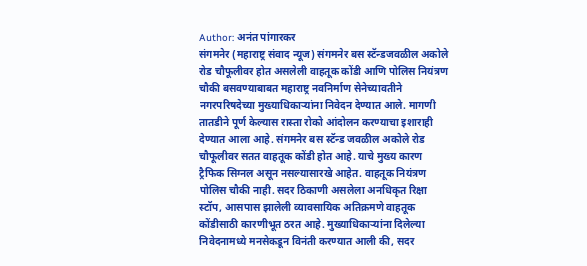Author: अनंत पांगारकर
संगमनेर (महाराष्ट्र संवाद न्यूज) संगमनेर बस स्टॅन्डजवळील अकोले रोड चौफूलीवर होत असलेली वाहतूक कोंडी आणि पोलिस नियंत्रण चौकी बसवण्याबाबत महाराष्ट्र नवनिर्माण सेनेच्यावतीने नगरपरिषदेच्या मुख्याधिकाऱ्यांना निवेदन देण्यात आले. मागणी तातडीने पूर्ण केल्यास रास्ता रोको आंदोलन करण्याचा इशाराही देण्यात आला आहे. संगमनेर बस स्टॅन्ड जवळील अकोले रोड चौफूलीवर सतत वाहतूक कोंडी होत आहे. याचे मुख्य कारण ट्रैफिक सिग्नल असून नसल्यासारखे आहेत. वाहतूक नियंत्रण पोलिस चौकी नाही. सदर ठिकाणी असलेला अनधिकृत रिक्षा स्टॉप, आसपास झालेली व्यावसायिक अतिक्रमणे वाहतूक कोंडीसाठी कारणीभूत ठरत आहे. मुख्याधिकाऱ्यांना दिलेल्या निवेदनामध्ये मनसेकडून विनंती करण्यात आली की, सदर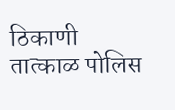ठिकाणी तात्काळ पोलिस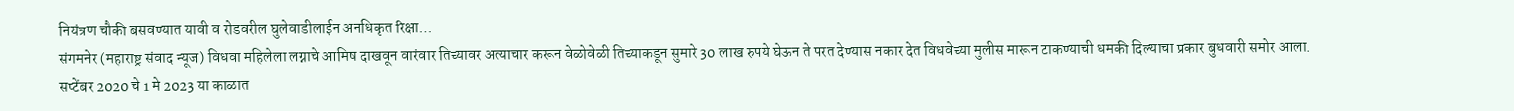नियंत्रण चौकी बसवण्यात यावी व रोडवरील घुलेवाडीलाईन अनधिकृत रिक्षा…
संगमनेर (महाराष्ट्र संवाद न्यूज) विधवा महिलेला लग्नाचे आमिष दाखवून वारंवार तिच्यावर अत्याचार करून वेळोवेळी तिच्याकडून सुमारे 30 लाख रुपये घेऊन ते परत देण्यास नकार देत विधवेच्या मुलीस मारून टाकण्याची धमकी दिल्याचा प्रकार बुधवारी समोर आला. सप्टेंबर 2020 चे 1 मे 2023 या काळात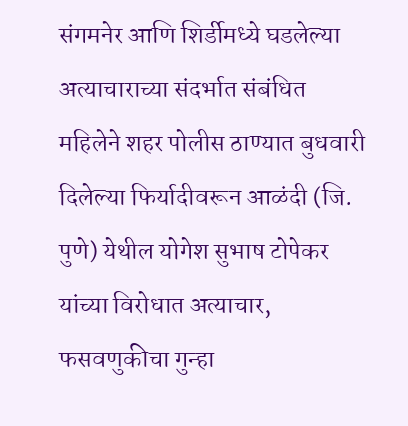संगमनेर आणि शिर्डीमध्ये घडलेल्या अत्याचाराच्या संदर्भात संबंधित महिलेने शहर पोलीस ठाण्यात बुधवारी दिलेल्या फिर्यादीवरून आळंदी (जि. पुणे) येथील योगेश सुभाष टोपेकर यांच्या विरोधात अत्याचार, फसवणुकीचा गुन्हा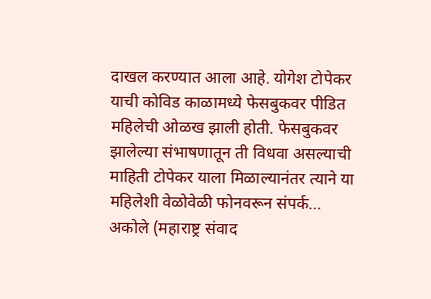दाखल करण्यात आला आहे. योगेश टोपेकर याची कोविड काळामध्ये फेसबुकवर पीडित महिलेची ओळख झाली होती. फेसबुकवर झालेल्या संभाषणातून ती विधवा असल्याची माहिती टोपेकर याला मिळाल्यानंतर त्याने या महिलेशी वेळोवेळी फोनवरून संपर्क…
अकोले (महाराष्ट्र संवाद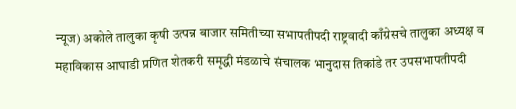न्यूज) अकोले तालुका कृषी उत्पन्न बाजार समितीच्या सभापतीपदी राष्ट्रवादी काँग्रेसचे तालुका अध्यक्ष व महाविकास आघाडी प्रणित शेतकरी समृद्धी मंडळाचे संचालक भानुदास तिकांडे तर उपसभापतीपदी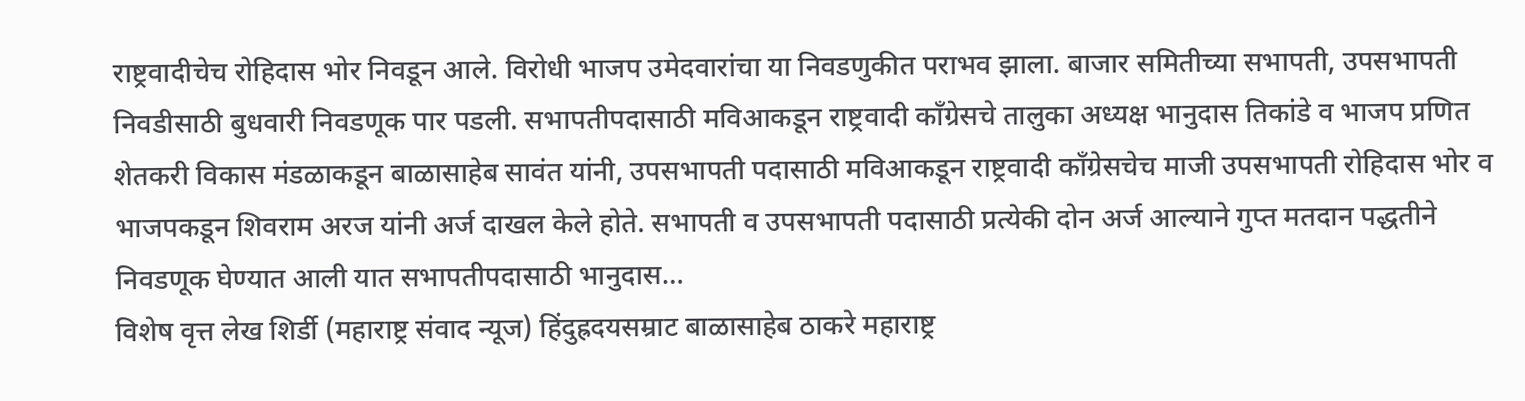राष्ट्रवादीचेच रोहिदास भोर निवडून आले. विरोधी भाजप उमेदवारांचा या निवडणुकीत पराभव झाला. बाजार समितीच्या सभापती, उपसभापती निवडीसाठी बुधवारी निवडणूक पार पडली. सभापतीपदासाठी मविआकडून राष्ट्रवादी काँग्रेसचे तालुका अध्यक्ष भानुदास तिकांडे व भाजप प्रणित शेतकरी विकास मंडळाकडून बाळासाहेब सावंत यांनी, उपसभापती पदासाठी मविआकडून राष्ट्रवादी काँग्रेसचेच माजी उपसभापती रोहिदास भोर व भाजपकडून शिवराम अरज यांनी अर्ज दाखल केले होते. सभापती व उपसभापती पदासाठी प्रत्येकी दोन अर्ज आल्याने गुप्त मतदान पद्धतीने निवडणूक घेण्यात आली यात सभापतीपदासाठी भानुदास…
विशेष वृत्त लेख शिर्डी (महाराष्ट्र संवाद न्यूज) हिंदुह्रदयसम्राट बाळासाहेब ठाकरे महाराष्ट्र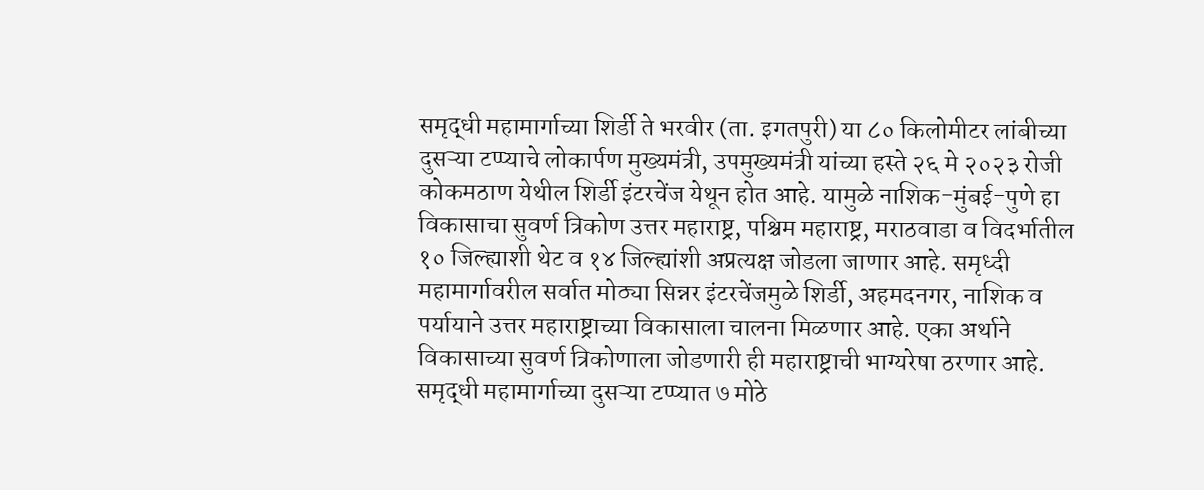समृद्धी महामार्गाच्या शिर्डी ते भरवीर (ता. इगतपुरी) या ८० किलोमीटर लांबीच्या दुसऱ्या टप्प्याचे लोकार्पण मुख्यमंत्री, उपमुख्यमंत्री यांच्या हस्ते २६ मे २०२३ रोजी कोकमठाण येथील शिर्डी इंटरचेंज येथून होत आहे. यामुळे नाशिक-मुंबई-पुणे हा विकासाचा सुवर्ण त्रिकोण उत्तर महाराष्ट्र, पश्चिम महाराष्ट्र, मराठवाडा व विदर्भातील १० जिल्ह्याशी थेट व १४ जिल्ह्यांशी अप्रत्यक्ष जोडला जाणार आहे. समृध्दी महामार्गावरील सर्वात मोठ्या सिन्नर इंटरचेंजमुळे शिर्डी, अहमदनगर, नाशिक व पर्यायाने उत्तर महाराष्ट्राच्या विकासाला चालना मिळणार आहे. एका अर्थाने विकासाच्या सुवर्ण त्रिकोणाला जोडणारी ही महाराष्ट्राची भाग्यरेषा ठरणार आहे. समृद्धी महामार्गाच्या दुसऱ्या टप्प्यात ७ मोठे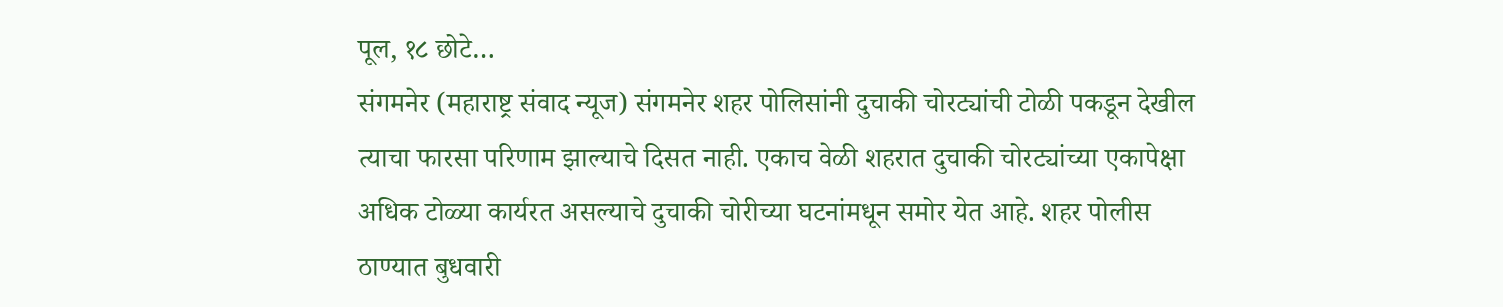पूल, १८ छोटे…
संगमनेर (महाराष्ट्र संवाद न्यूज) संगमनेर शहर पोलिसांनी दुचाकी चोरट्यांची टोळी पकडून देखील त्याचा फारसा परिणाम झाल्याचे दिसत नाही. एकाच वेळी शहरात दुचाकी चोरट्यांच्या एकापेक्षा अधिक टोळ्या कार्यरत असल्याचे दुचाकी चोरीच्या घटनांमधून समोर येत आहे. शहर पोलीस ठाण्यात बुधवारी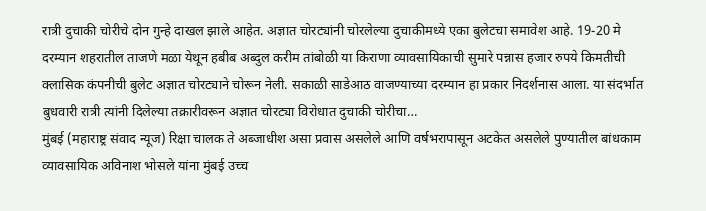रात्री दुचाकी चोरीचे दोन गुन्हे दाखल झाले आहेत. अज्ञात चोरट्यांनी चोरलेल्या दुचाकीमध्ये एका बुलेटचा समावेश आहे. 19-20 मे दरम्यान शहरातील ताजणे मळा येथून हबीब अब्दुल करीम तांबोळी या किराणा व्यावसायिकाची सुमारे पन्नास हजार रुपये किमतीची क्लासिक कंपनीची बुलेट अज्ञात चोरट्याने चोरून नेली. सकाळी साडेआठ वाजण्याच्या दरम्यान हा प्रकार निदर्शनास आला. या संदर्भात बुधवारी रात्री त्यांनी दिलेल्या तक्रारीवरून अज्ञात चोरट्या विरोधात दुचाकी चोरीचा…
मुंबई (महाराष्ट्र संवाद न्यूज) रिक्षा चालक ते अब्जाधीश असा प्रवास असलेले आणि वर्षभरापासून अटकेत असलेले पुण्यातील बांधकाम व्यावसायिक अविनाश भोसले यांना मुंबई उच्च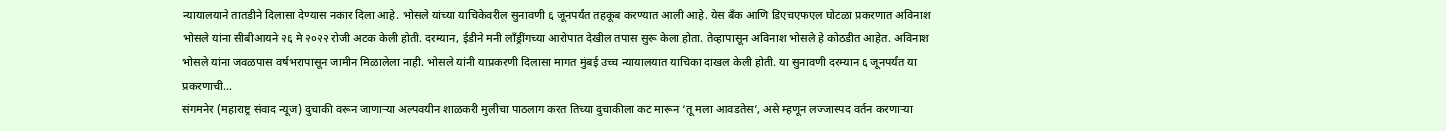न्यायालयाने तातडीने दिलासा देण्यास नकार दिला आहे. भोसले यांच्या याचिकेवरील सुनावणी ६ जूनपर्यंत तहकूब करण्यात आली आहे. येस बँक आणि डिएचएफएल घोटळा प्रकरणात अविनाश भोसले यांना सीबीआयने २६ मे २०२२ रोजी अटक केली होती. दरम्यान, ईडीने मनी लाँड्रींगच्या आरोपात देखील तपास सुरू केला होता. तेव्हापासून अविनाश भोसले हे कोठडीत आहेत. अविनाश भोसले यांना जवळपास वर्षभरापासून जामीन मिळालेला नाही. भोसले यांनी याप्रकरणी दिलासा मागत मुंबई उच्च न्यायालयात याचिका दाखल केली होती. या सुनावणी दरम्यान ६ जूनपर्यंत या प्रकरणाची…
संगमनेर (महाराष्ट्र संवाद न्यूज) दुचाकी वरून जाणाऱ्या अल्पवयीन शाळकरी मुलीचा पाठलाग करत तिच्या दुचाकीला कट मारून ‘तू मला आवडतेस’, असे म्हणून लज्जास्पद वर्तन करणाऱ्या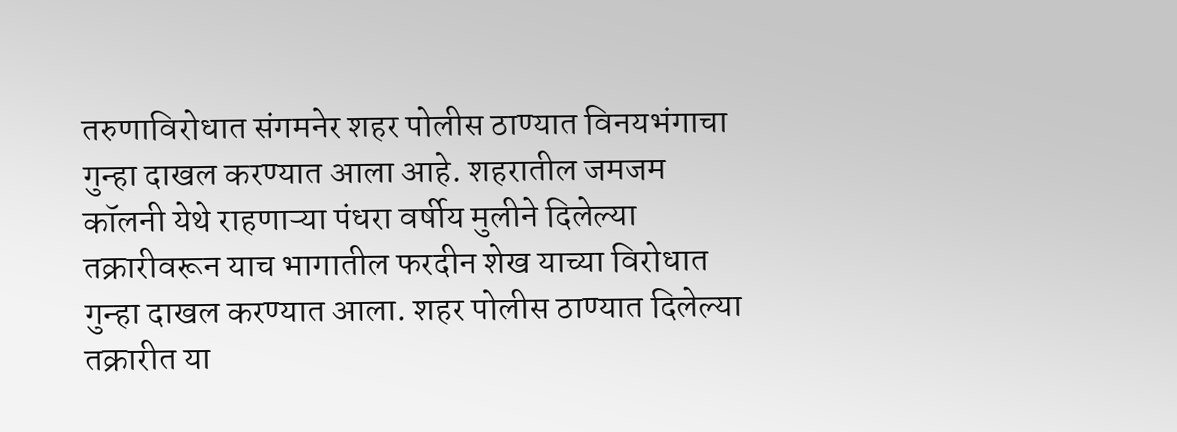तरुणाविरोधात संगमनेर शहर पोलीस ठाण्यात विनयभंगाचा गुन्हा दाखल करण्यात आला आहे. शहरातील जमजम कॉलनी येथे राहणाऱ्या पंधरा वर्षीय मुलीने दिलेल्या तक्रारीवरून याच भागातील फरदीन शेख याच्या विरोधात गुन्हा दाखल करण्यात आला. शहर पोलीस ठाण्यात दिलेल्या तक्रारीत या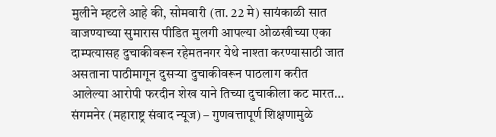मुलीने म्हटले आहे की, सोमवारी (ता. 22 मे) सायंकाळी सात वाजण्याच्या सुमारास पीडित मुलगी आपल्या ओळखीच्या एका दाम्पत्यासह दुचाकीवरून रहेमतनगर येथे नाश्ता करण्यासाठी जात असताना पाठीमागून दुसऱ्या दुचाकीवरून पाठलाग करीत आलेल्या आरोपी फरदीन शेख याने तिच्या दुचाकीला कट मारत…
संगमनेर (महाराष्ट्र संवाद न्यूज) – गुणवत्तापूर्ण शिक्षणामुळे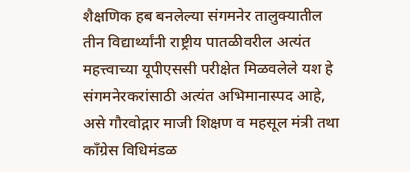शैक्षणिक हब बनलेल्या संगमनेर तालुक्यातील तीन विद्यार्थ्यांनी राष्ट्रीय पातळीवरील अत्यंत महत्त्वाच्या यूपीएससी परीक्षेत मिळवलेले यश हे संगमनेरकरांसाठी अत्यंत अभिमानास्पद आहे, असे गौरवोद्गार माजी शिक्षण व महसूल मंत्री तथा काँग्रेस विधिमंडळ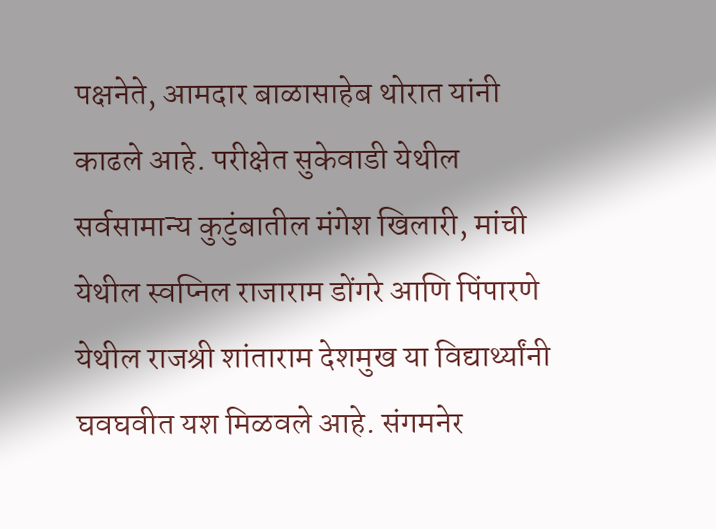पक्षनेते, आमदार बाळासाहेब थोरात यांनी काढले आहे. परीक्षेत सुकेवाडी येथील सर्वसामान्य कुटुंबातील मंगेश खिलारी, मांची येथील स्वप्निल राजाराम डोंगरे आणि पिंपारणे येथील राजश्री शांताराम देशमुख या विद्यार्थ्यांनी घवघवीत यश मिळवले आहे. संगमनेर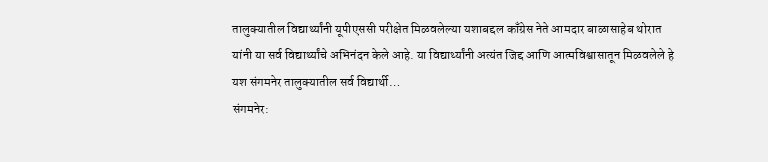तालुक्यातील विद्यार्थ्यांनी यूपीएससी परीक्षेत मिळवलेल्या यशाबद्दल काँग्रेस नेते आमदार बाळासाहेब थोरात यांनी या सर्व विद्यार्थ्यांचे अभिनंदन केले आहे. या विद्यार्थ्यांनी अत्यंत जिद्द आणि आत्मविश्वासातून मिळवलेले हे यश संगमनेर तालुक्यातील सर्व विद्यार्थी…
संगमनेर: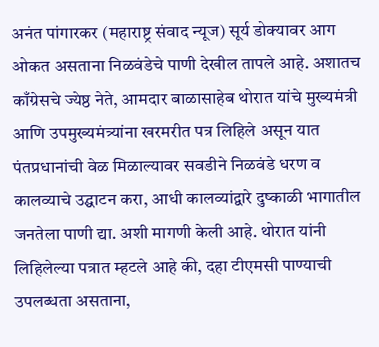अनंत पांगारकर (महाराष्ट्र संवाद न्यूज) सूर्य डोक्यावर आग ओकत असताना निळवंडेचे पाणी देखील तापले आहे. अशातच काँग्रेसचे ज्येष्ठ नेते, आमदार बाळासाहेब थोरात यांचे मुख्यमंत्री आणि उपमुख्यमंत्र्यांना खरमरीत पत्र लिहिले असून यात पंतप्रधानांची वेळ मिळाल्यावर सवडीने निळवंडे धरण व कालव्याचे उद्घाटन करा, आधी कालव्यांद्वारे दुष्काळी भागातील जनतेला पाणी द्या. अशी मागणी केली आहे. थोरात यांनी लिहिलेल्या पत्रात म्हटले आहे की, दहा टीएमसी पाण्याची उपलब्धता असताना,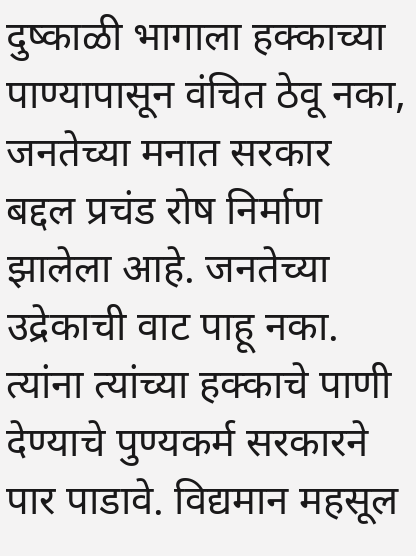दुष्काळी भागाला हक्काच्या पाण्यापासून वंचित ठेवू नका, जनतेच्या मनात सरकार बद्दल प्रचंड रोष निर्माण झालेला आहे. जनतेच्या उद्रेकाची वाट पाहू नका. त्यांना त्यांच्या हक्काचे पाणी देण्याचे पुण्यकर्म सरकारने पार पाडावे. विद्यमान महसूल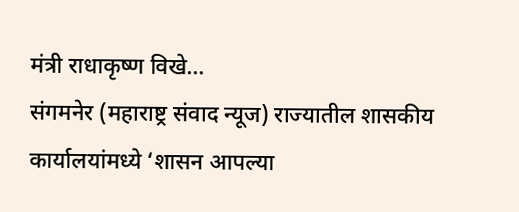मंत्री राधाकृष्ण विखे…
संगमनेर (महाराष्ट्र संवाद न्यूज) राज्यातील शासकीय कार्यालयांमध्ये ‘शासन आपल्या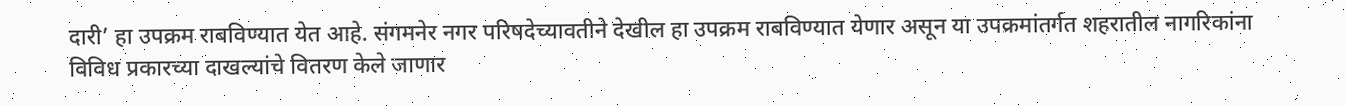दारी’ हा उपक्रम राबविण्यात येत आहे. संगमनेर नगर परिषदेच्यावतीने देखील हा उपक्रम राबविण्यात येणार असून या उपक्रमांतर्गत शहरातील नागरिकांना विविध प्रकारच्या दाखल्यांचे वितरण केले जाणार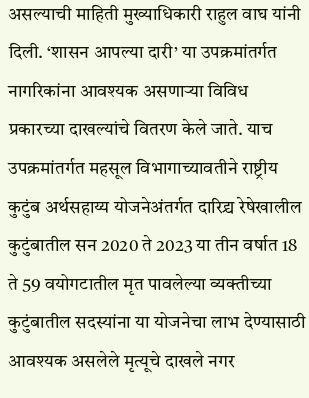असल्याची माहिती मुख्याधिकारी राहुल वाघ यांनी दिली. ‘शासन आपल्या दारी’ या उपक्रमांतर्गत नागरिकांना आवश्यक असणाऱ्या विविध प्रकारच्या दाखल्यांचे वितरण केले जाते. याच उपक्रमांतर्गत महसूल विभागाच्यावतीने राष्ट्रीय कुटुंब अर्थसहाय्य योजनेअंतर्गत दारिद्र्य रेषेखालील कुटुंबातील सन 2020 ते 2023 या तीन वर्षात 18 ते 59 वयोगटातील मृत पावलेल्या व्यक्तीच्या कुटुंबातील सदस्यांना या योजनेचा लाभ देण्यासाठी आवश्यक असलेले मृत्यूचे दाखले नगर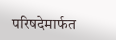परिषदेमार्फत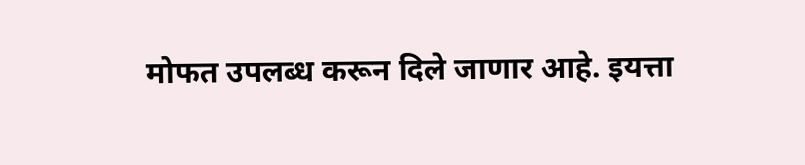मोफत उपलब्ध करून दिले जाणार आहे. इयत्ता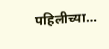पहिलीच्या…